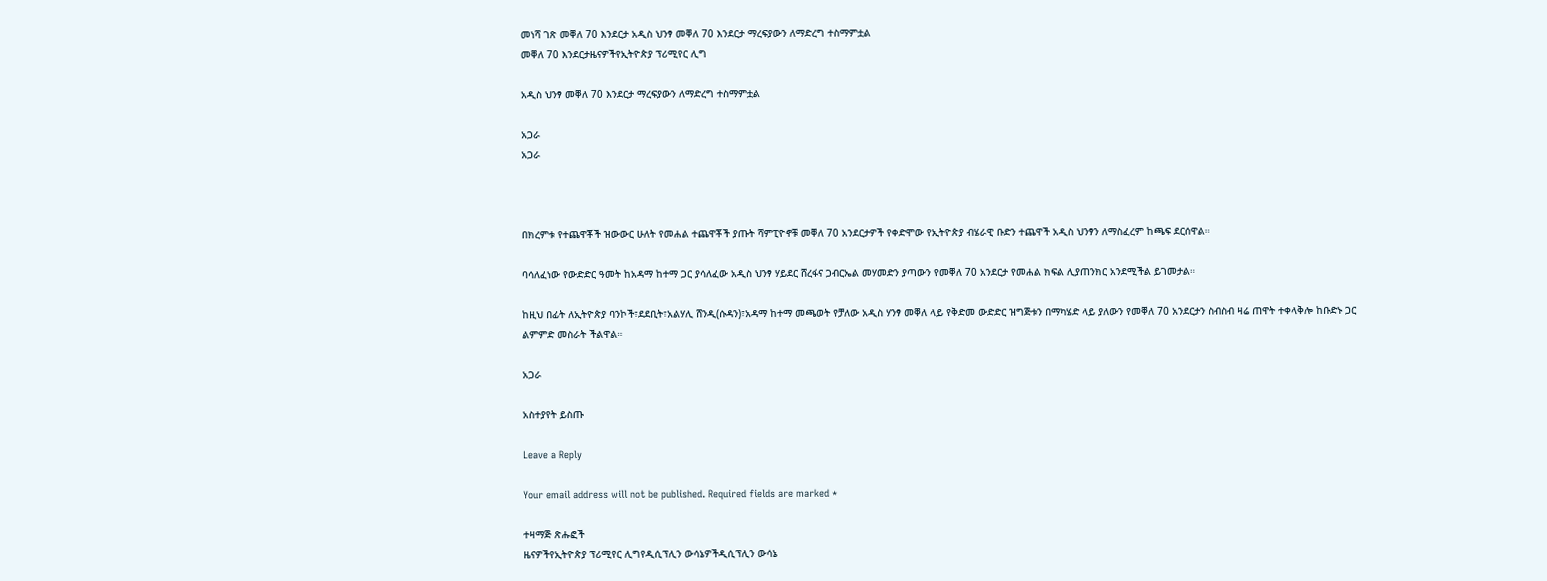መነሻ ገጽ መቐለ 70 እንደርታ አዲስ ህንፃ መቐለ 70 እንደርታ ማረፍያውን ለማድረግ ተስማምቷል
መቐለ 70 እንደርታዜናዎችየኢትዮጵያ ፕሪሚየር ሊግ

አዲስ ህንፃ መቐለ 70 እንደርታ ማረፍያውን ለማድረግ ተስማምቷል

አጋራ
አጋራ



በክረምቱ የተጨዋቾች ዝውውር ሁለት የመሐል ተጨዋቾች ያጡት ሻምፒዮኖቹ መቐለ 70 አንደርታዎች የቀድሞው የኢትዮጵያ ብሄራዊ ቡድን ተጨዋች አዲስ ህንፃን ለማስፈረም ከጫፍ ደርሰዋል።

ባሳለፈነው የውድድር ዓመት ከአዳማ ከተማ ጋር ያሳለፈው አዲስ ህንፃ ሃይደር ሸረፋና ጋብርኤል መሃመድን ያጣውን የመቐለ 70 አንደርታ የመሐል ክፍል ሊያጠንክር አንደሚችል ይገመታል።

ከዚህ በፊት ለኢትዮጵያ ባንኮች፣ደደቢት፣አልሃሊ ሸንዲ(ሱዳን)፣አዳማ ከተማ መጫወት የቻለው አዲስ ሃንፃ መቐለ ላይ የቅድመ ውድድር ዝግጅቱን በማካሄድ ላይ ያለውን የመቐለ 70 አንደርታን ስብስብ ዛሬ ጠዋት ተቀላቅሎ ከቡድኑ ጋር ልምምድ መስራት ችልዋል።

አጋራ

አስተያየት ይስጡ

Leave a Reply

Your email address will not be published. Required fields are marked *

ተዛማጅ ጽሑፎች
ዜናዎችየኢትዮጵያ ፕሪሚየር ሊግየዲሲፕሊን ውሳኔዎችዲሲፕሊን ውሳኔ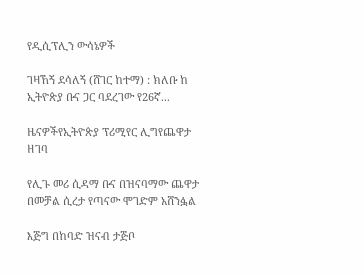የዲሲፕሊን ውሳኔዎች

ገዛኸኝ ደሳለኝ (ሸገር ከተማ) : ክለቡ ከ ኢትዮጵያ ቡና ጋር ባደረገው የ26ኛ...

ዜናዎችየኢትዮጵያ ፕሪሚየር ሊግየጨዋታ ዘገባ

የሊጉ መሪ ሲዳማ ቡና በዝናባማው ጨዋታ በመቻል ሲረታ የጣናው ሞገድም አሸንፏል

እጅግ በከባድ ዝናብ ታጅቦ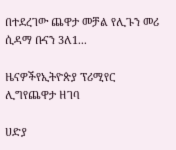በተደረገው ጨዋታ መቻል የሊጉን መሪ ሲዳማ ቡናን 3ለ1...

ዜናዎችየኢትዮጵያ ፕሪሚየር ሊግየጨዋታ ዘገባ

ሀድያ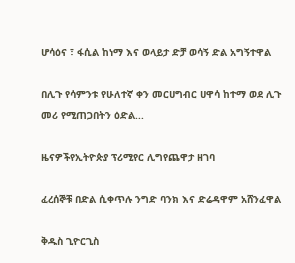ሆሳዕና ፣ ፋሲል ከነማ እና ወላይታ ድቻ ወሳኝ ድል አግኝተዋል

በሊጉ የሳምንቱ የሁለተኛ ቀን መርሀግብር ሀዋሳ ከተማ ወደ ሊጉ መሪ የሚጠጋበትን ዕድል...

ዜናዎችየኢትዮጵያ ፕሪሚየር ሊግየጨዋታ ዘገባ

ፈረሰኞቹ በድል ሲቀጥሉ ንግድ ባንክ እና ድሬዳዋም አሸንፈዋል

ቅዱስ ጊዮርጊስ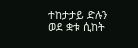ተከታታይ ድሉን ወደ ቋቱ ሲከት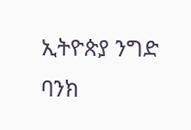ኢትዮጵያ ንግድ ባንክ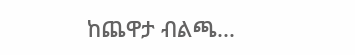ከጨዋታ ብልጫ...